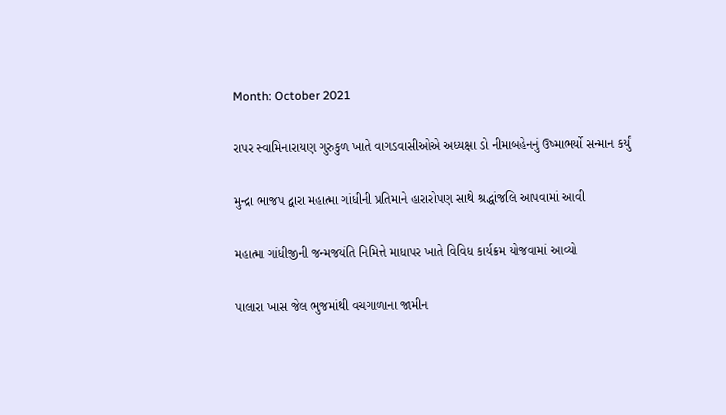Month: October 2021

રાપર સ્વામિનારાયણ ગુરુકુળ ખાતે વાગડવાસીઓએ અધ્યક્ષા ડો નીમાબહેનનું ઉષ્માભર્યો સન્માન કર્યું

મુન્દ્રા ભાજપ દ્વારા મહાત્મા ગાંધીની પ્રતિમાને હારારોપણ સાથે શ્રદ્ધાંજલિ આપવામાં આવી

મહાત્મા ગાંધીજીની જન્મજયંતિ નિમિત્તે માધાપર ખાતે વિવિધ કાર્યક્રમ યોજવામાં આવ્યો

પાલારા ખાસ જેલ ભુજમાંથી વચગાળાના જામીન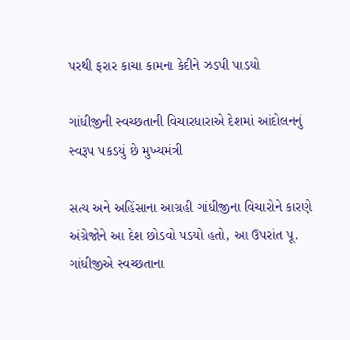પરથી ફરાર કાચા કામના કેદીને ઝડપી પાડયો

ગાંધીજીની સ્વચ્છતાની વિચારધારાએ દેશમાં આંદોલનનું સ્વરૂપ પકડયું છે મુખ્યમંત્રી

સત્ય અને અહિંસાના આગ્રહી ગાંધીજીના વિચારોને કારણે અંગ્રેજોને આ દેશ છોડવો પડયો હતો, આ ઉપરાંત પૂ. ગાંધીજીએ સ્વચ્છતાના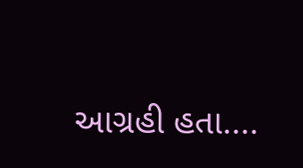આગ્રહી હતા....